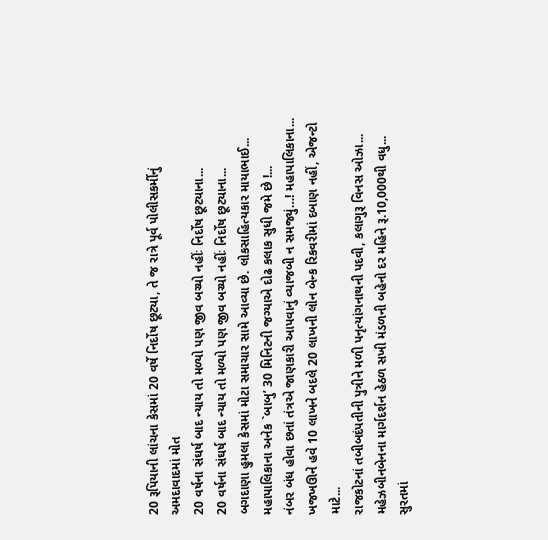20 રૂપિયાની લાંચના કેસમાં 20 વર્ષે નિર્દોષ છૂટ્યા, તે જ રાત્રે પૂર્વ પોલીસકર્મીનું અમદાવાદમાં મોત
20 વર્ષના સંઘર્ષ બાદ ન્યાય તો મળ્યો પણ જીવ બચ્યો નહીંઃ નિર્દોષ છૂટ્યાના...
20 વર્ષના સંઘર્ષ બાદ ન્યાય તો મળ્યો પણ જીવ બચ્યો નહીંઃ નિર્દોષ છૂટ્યાના...
બગદાણા હુમલા કેસમાં મોટા સમાચાર સામે આવ્યા છે. લોકસાહિત્યકાર માયાભાઈ...
મહાપાલિકાના અનેક `બાબુ’ 30 મિનિટની જગ્યાએ દોઢ કલાક સુધી જમે છે !...
નંબર બંધ હોવા છતાં તંત્રએ જાણકારી આપવાનું વ્યાજબી ન સમજ્યું…! મહાપાલિકાના...
ખજખઊને હવે 10 લાખને બદલે 20 લાખની લોન બેન્ક રિકવરીમાં દબાણ નહીં, એજન્ટો માટે...
રાજકોટનાં તબીબદંપતીની પુત્રીને મળી પનૃત્યાંગનાથની પદવી, કલાગુરૂ વિનસ ઓઝા...
મહેઝબીનબેનના માર્ગદર્શન હેઠળ સખી મંડળની બહેનો દર મહિને રૂ.10,000થી વધુ...
સુરતમાં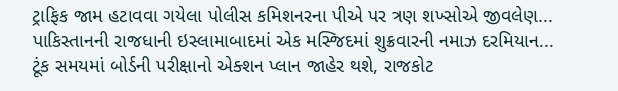ટ્રાફિક જામ હટાવવા ગયેલા પોલીસ કમિશનરના પીએ પર ત્રણ શખ્સોએ જીવલેણ...
પાકિસ્તાનની રાજધાની ઇસ્લામાબાદમાં એક મસ્જિદમાં શુક્રવારની નમાઝ દરમિયાન...
ટૂંક સમયમાં બોર્ડની પરીક્ષાનો એક્શન પ્લાન જાહેર થશે, રાજકોટ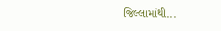જિલ્લામાંથી...